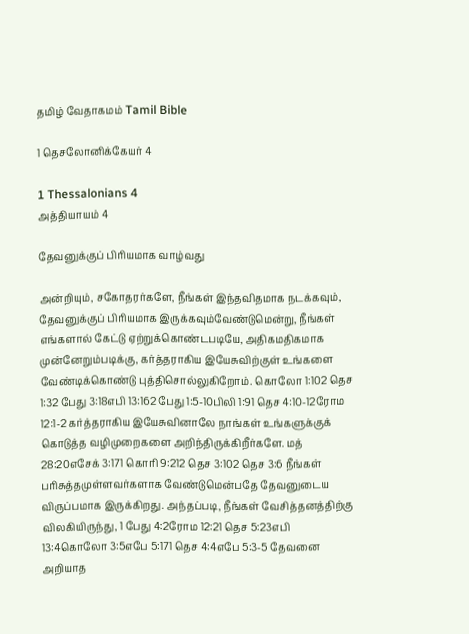தமிழ் வேதாகமம் Tamil Bible

1 தெசலோனிக்கேயர் 4

1 Thessalonians 4
அத்தியாயம் 4

தேவனுக்குப் பிரியமாக வாழ்வது

அன்றியும், சகோதரர்களே, நீங்கள் இந்தவிதமாக நடக்கவும், தேவனுக்குப் பிரியமாக இருக்கவும்வேண்டுமென்று, நீங்கள் எங்களால் கேட்டு ஏற்றுக்கொண்டபடியே, அதிகமதிகமாக முன்னேறும்படிக்கு, கர்த்தராகிய இயேசுவிற்குள் உங்களை வேண்டிக்கொண்டு புத்திசொல்லுகிறோம். கொலோ 1:102 தெச 1:32 பேது 3:18எபி 13:162 பேது 1:5-10பிலி 1:91 தெச 4:10-12ரோம 12:1-2 கர்த்தராகிய இயேசுவினாலே நாங்கள் உங்களுக்குக் கொடுத்த வழிமுறைகளை அறிந்திருக்கிறீர்களே. மத் 28:20எசேக் 3:171 கொரி 9:212 தெச 3:102 தெச 3:6 நீங்கள் பரிசுத்தமுள்ளவர்களாக வேண்டுமென்பதே தேவனுடைய விருப்பமாக இருக்கிறது. அந்தப்படி, நீங்கள் வேசித்தனத்திற்கு விலகியிருந்து, 1 பேது 4:2ரோம 12:21 தெச 5:23எபி 13:4கொலோ 3:5எபே 5:171 தெச 4:4எபே 5:3-5 தேவனை அறியாத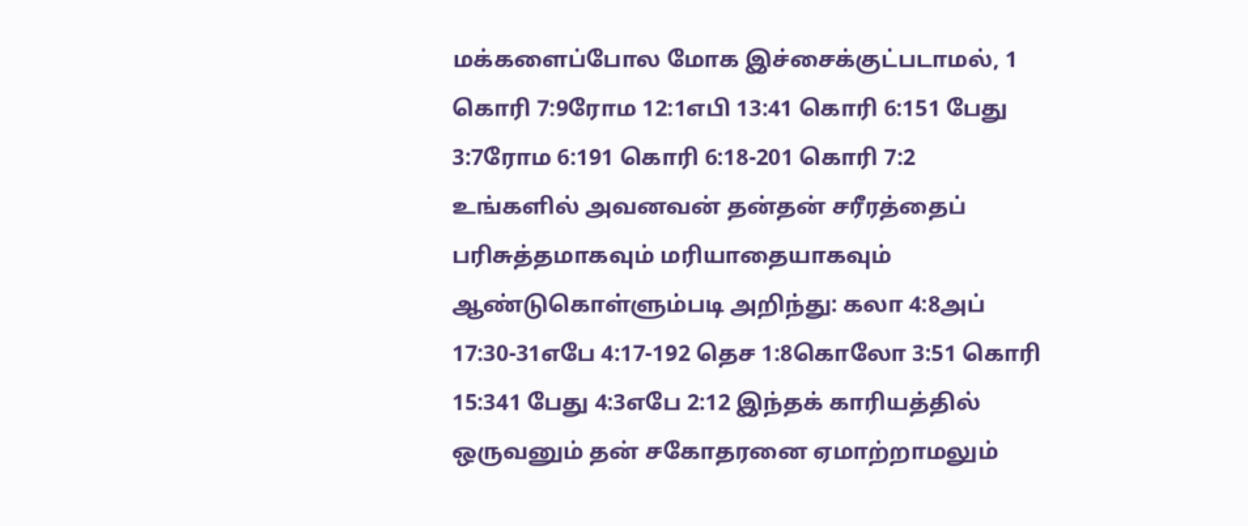மக்களைப்போல மோக இச்சைக்குட்படாமல், 1 கொரி 7:9ரோம 12:1எபி 13:41 கொரி 6:151 பேது 3:7ரோம 6:191 கொரி 6:18-201 கொரி 7:2 உங்களில் அவனவன் தன்தன் சரீரத்தைப் பரிசுத்தமாகவும் மரியாதையாகவும் ஆண்டுகொள்ளும்படி அறிந்து: கலா 4:8அப் 17:30-31எபே 4:17-192 தெச 1:8கொலோ 3:51 கொரி 15:341 பேது 4:3எபே 2:12 இந்தக் காரியத்தில் ஒருவனும் தன் சகோதரனை ஏமாற்றாமலும்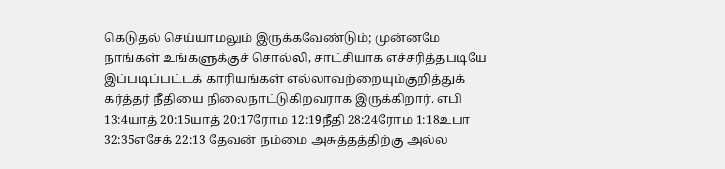கெடுதல் செய்யாமலும் இருக்கவேண்டும்; முன்னமே நாங்கள் உங்களுக்குச் சொல்லி, சாட்சியாக எச்சரித்தபடியே இப்படிப்பட்டக் காரியங்கள் எல்லாவற்றையும்குறித்துக் கர்த்தர் நீதியை நிலைநாட்டுகிறவராக இருக்கிறார். எபி 13:4யாத் 20:15யாத் 20:17ரோம 12:19நீதி 28:24ரோம 1:18உபா 32:35எசேக் 22:13 தேவன் நம்மை அசுத்தத்திற்கு அல்ல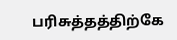பரிசுத்தத்திற்கே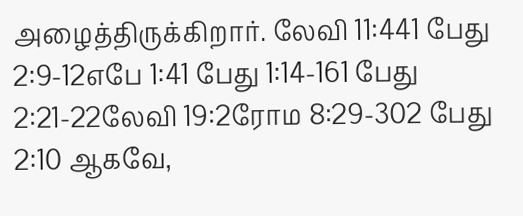அழைத்திருக்கிறார். லேவி 11:441 பேது 2:9-12எபே 1:41 பேது 1:14-161 பேது 2:21-22லேவி 19:2ரோம 8:29-302 பேது 2:10 ஆகவே,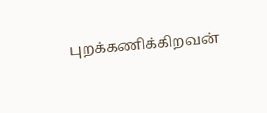புறக்கணிக்கிறவன்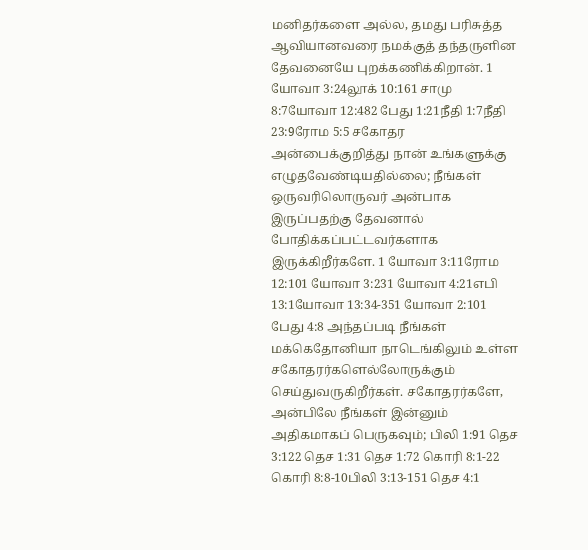மனிதர்களை அல்ல, தமது பரிசுத்த ஆவியானவரை நமக்குத் தந்தருளின தேவனையே புறக்கணிக்கிறான். 1 யோவா 3:24லூக் 10:161 சாமு 8:7யோவா 12:482 பேது 1:21நீதி 1:7நீதி 23:9ரோம 5:5 சகோதர அன்பைக்குறித்து நான் உங்களுக்கு எழுதவேண்டியதில்லை; நீங்கள் ஒருவரிலொருவர் அன்பாக இருப்பதற்கு தேவனால் போதிக்கப்பட்டவர்களாக இருக்கிறீர்களே. 1 யோவா 3:11ரோம 12:101 யோவா 3:231 யோவா 4:21எபி 13:1யோவா 13:34-351 யோவா 2:101 பேது 4:8 அந்தப்படி நீங்கள் மக்கெதோனியா நாடெங்கிலும் உள்ள சகோதரர்களெல்லோருக்கும் செய்துவருகிறீர்கள். சகோதரர்களே, அன்பிலே நீங்கள் இன்னும் அதிகமாகப் பெருகவும்; பிலி 1:91 தெச 3:122 தெச 1:31 தெச 1:72 கொரி 8:1-22 கொரி 8:8-10பிலி 3:13-151 தெச 4:1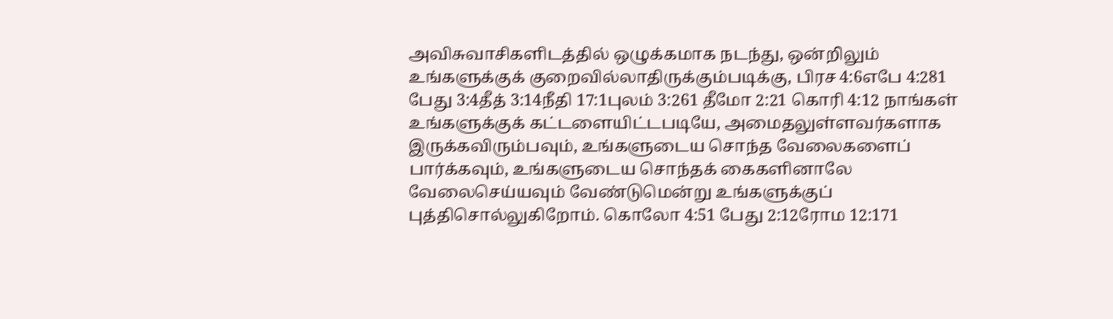அவிசுவாசிகளிடத்தில் ஒழுக்கமாக நடந்து, ஒன்றிலும் உங்களுக்குக் குறைவில்லாதிருக்கும்படிக்கு, பிரச 4:6எபே 4:281 பேது 3:4தீத் 3:14நீதி 17:1புலம் 3:261 தீமோ 2:21 கொரி 4:12 நாங்கள் உங்களுக்குக் கட்டளையிட்டபடியே, அமைதலுள்ளவர்களாக இருக்கவிரும்பவும், உங்களுடைய சொந்த வேலைகளைப் பார்க்கவும், உங்களுடைய சொந்தக் கைகளினாலே வேலைசெய்யவும் வேண்டுமென்று உங்களுக்குப் புத்திசொல்லுகிறோம். கொலோ 4:51 பேது 2:12ரோம 12:171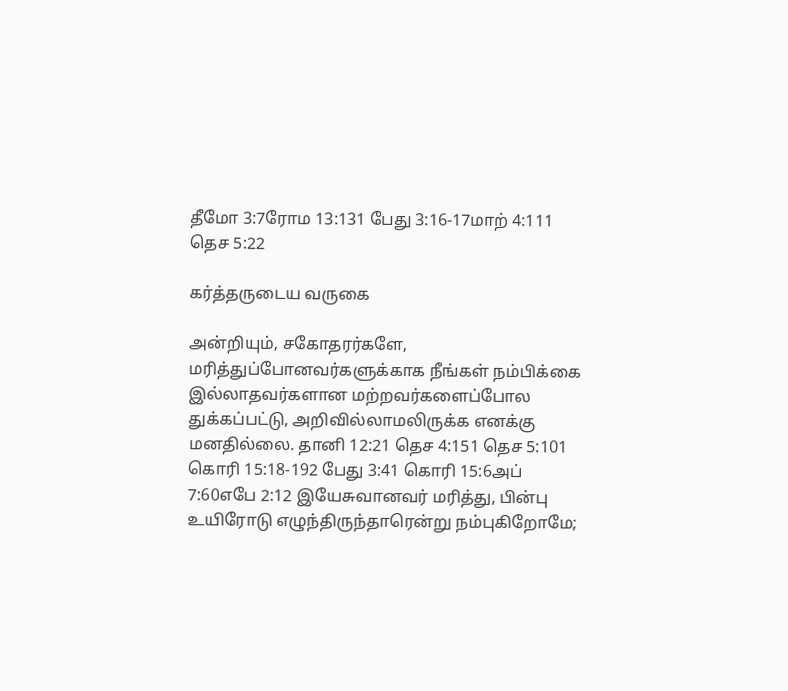தீமோ 3:7ரோம 13:131 பேது 3:16-17மாற் 4:111 தெச 5:22

கர்த்தருடைய வருகை

அன்றியும், சகோதரர்களே, மரித்துப்போனவர்களுக்காக நீங்கள் நம்பிக்கை இல்லாதவர்களான மற்றவர்களைப்போல துக்கப்பட்டு, அறிவில்லாமலிருக்க எனக்கு மனதில்லை. தானி 12:21 தெச 4:151 தெச 5:101 கொரி 15:18-192 பேது 3:41 கொரி 15:6அப் 7:60எபே 2:12 இயேசுவானவர் மரித்து, பின்பு உயிரோடு எழுந்திருந்தாரென்று நம்புகிறோமே;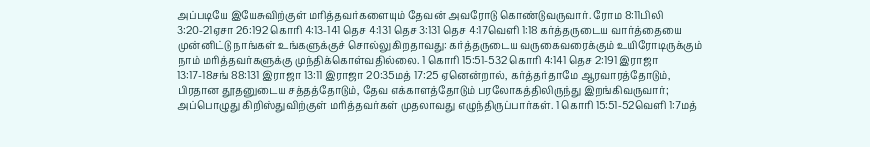அப்படியே இயேசுவிற்குள் மரித்தவர்களையும் தேவன் அவரோடு கொண்டுவருவார். ரோம 8:11பிலி 3:20-21ஏசா 26:192 கொரி 4:13-141 தெச 4:131 தெச 3:131 தெச 4:17வெளி 1:18 கர்த்தருடைய வார்த்தையை முன்னிட்டு நாங்கள் உங்களுக்குச் சொல்லுகிறதாவது: கர்த்தருடைய வருகைவரைக்கும் உயிரோடிருக்கும் நாம் மரித்தவர்களுக்கு முந்திக்கொள்வதில்லை. 1 கொரி 15:51-532 கொரி 4:141 தெச 2:191 இராஜா 13:17-18சங் 88:131 இராஜா 13:11 இராஜா 20:35மத் 17:25 ஏனென்றால், கர்த்தர்தாமே ஆரவாரத்தோடும், பிரதான தூதனுடைய சத்தத்தோடும், தேவ எக்காளத்தோடும் பரலோகத்திலிருந்து இறங்கிவருவார்; அப்பொழுது கிறிஸ்துவிற்குள் மரித்தவர்கள் முதலாவது எழுந்திருப்பார்கள். 1 கொரி 15:51-52வெளி 1:7மத்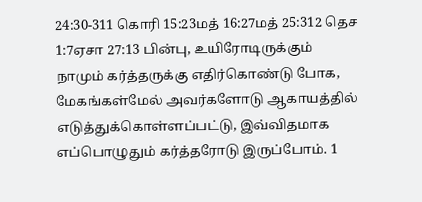24:30-311 கொரி 15:23மத் 16:27மத் 25:312 தெச 1:7ஏசா 27:13 பின்பு, உயிரோடிருக்கும் நாமும் கர்த்தருக்கு எதிர்கொண்டு போக, மேகங்கள்மேல் அவர்களோடு ஆகாயத்தில் எடுத்துக்கொள்ளப்பட்டு, இவ்விதமாக எப்பொழுதும் கர்த்தரோடு இருப்போம். 1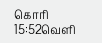கொரி 15:52வெளி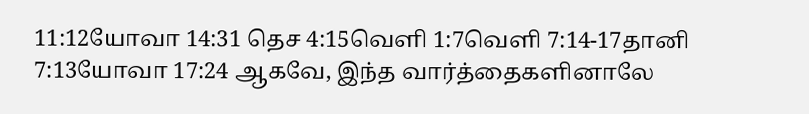11:12யோவா 14:31 தெச 4:15வெளி 1:7வெளி 7:14-17தானி 7:13யோவா 17:24 ஆகவே, இந்த வார்த்தைகளினாலே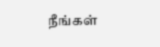நீங்கள்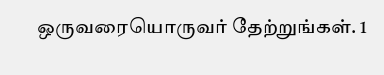ஒருவரையொருவர் தேற்றுங்கள். 1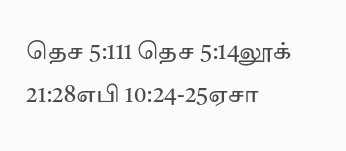தெச 5:111 தெச 5:14லூக் 21:28எபி 10:24-25ஏசா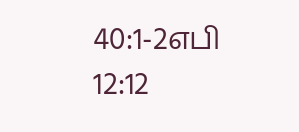40:1-2எபி 12:12